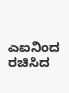ಎಐನಿಂದ ರಚಿಸಿದ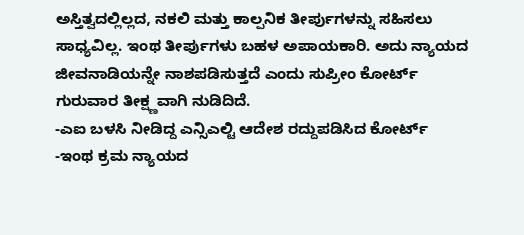ಅಸ್ತಿತ್ವದಲ್ಲಿಲ್ಲದ, ನಕಲಿ ಮತ್ತು ಕಾಲ್ಪನಿಕ ತೀರ್ಪುಗಳನ್ನು ಸಹಿಸಲು ಸಾಧ್ಯವಿಲ್ಲ. ಇಂಥ ತೀರ್ಪುಗಳು ಬಹಳ ಅಪಾಯಕಾರಿ. ಅದು ನ್ಯಾಯದ ಜೀವನಾಡಿಯನ್ನೇ ನಾಶಪಡಿಸುತ್ತದೆ ಎಂದು ಸುಪ್ರೀಂ ಕೋರ್ಟ್ ಗುರುವಾರ ತೀಕ್ಷ್ಣವಾಗಿ ನುಡಿದಿದೆ.
-ಎಐ ಬಳಸಿ ನೀಡಿದ್ದ ಎನ್ಸಿಎಲ್ಟಿ ಆದೇಶ ರದ್ದುಪಡಿಸಿದ ಕೋರ್ಟ್
-ಇಂಥ ಕ್ರಮ ನ್ಯಾಯದ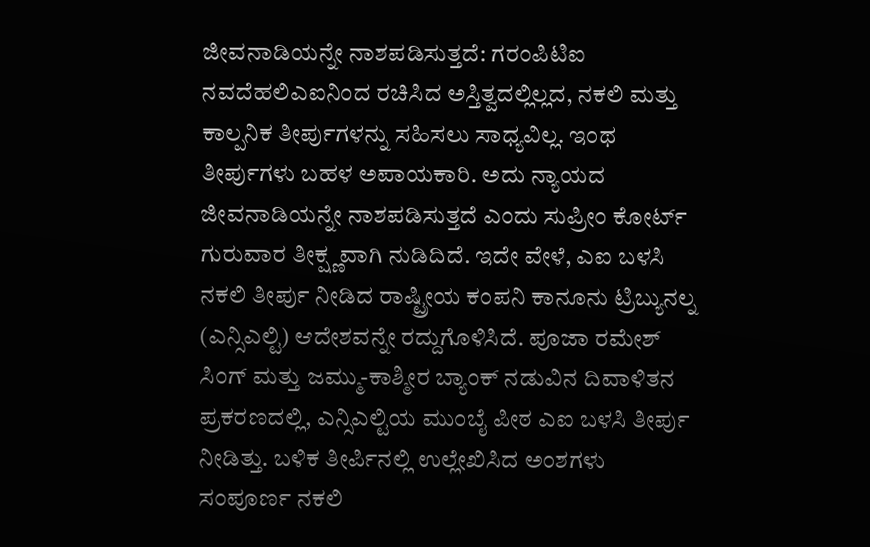ಜೀವನಾಡಿಯನ್ನೇ ನಾಶಪಡಿಸುತ್ತದೆ: ಗರಂಪಿಟಿಐ ನವದೆಹಲಿಎಐನಿಂದ ರಚಿಸಿದ ಅಸ್ತಿತ್ವದಲ್ಲಿಲ್ಲದ, ನಕಲಿ ಮತ್ತು ಕಾಲ್ಪನಿಕ ತೀರ್ಪುಗಳನ್ನು ಸಹಿಸಲು ಸಾಧ್ಯವಿಲ್ಲ. ಇಂಥ ತೀರ್ಪುಗಳು ಬಹಳ ಅಪಾಯಕಾರಿ. ಅದು ನ್ಯಾಯದ ಜೀವನಾಡಿಯನ್ನೇ ನಾಶಪಡಿಸುತ್ತದೆ ಎಂದು ಸುಪ್ರೀಂ ಕೋರ್ಟ್ ಗುರುವಾರ ತೀಕ್ಷ್ಣವಾಗಿ ನುಡಿದಿದೆ. ಇದೇ ವೇಳೆ, ಎಐ ಬಳಸಿ ನಕಲಿ ತೀರ್ಪು ನೀಡಿದ ರಾಷ್ಟ್ರೀಯ ಕಂಪನಿ ಕಾನೂನು ಟ್ರಿಬ್ಯುನಲ್ನ (ಎನ್ಸಿಎಲ್ಟಿ) ಆದೇಶವನ್ನೇ ರದ್ದುಗೊಳಿಸಿದೆ. ಪೂಜಾ ರಮೇಶ್ ಸಿಂಗ್ ಮತ್ತು ಜಮ್ಮು-ಕಾಶ್ಮೀರ ಬ್ಯಾಂಕ್ ನಡುವಿನ ದಿವಾಳಿತನ ಪ್ರಕರಣದಲ್ಲಿ, ಎನ್ಸಿಎಲ್ಟಿಯ ಮುಂಬೈ ಪೀಠ ಎಐ ಬಳಸಿ ತೀರ್ಪು ನೀಡಿತ್ತು. ಬಳಿಕ ತೀರ್ಪಿನಲ್ಲಿ ಉಲ್ಲೇಖಿಸಿದ ಅಂಶಗಳು ಸಂಪೂರ್ಣ ನಕಲಿ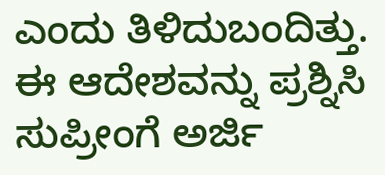ಎಂದು ತಿಳಿದುಬಂದಿತ್ತು. ಈ ಆದೇಶವನ್ನು ಪ್ರಶ್ನಿಸಿ ಸುಪ್ರೀಂಗೆ ಅರ್ಜಿ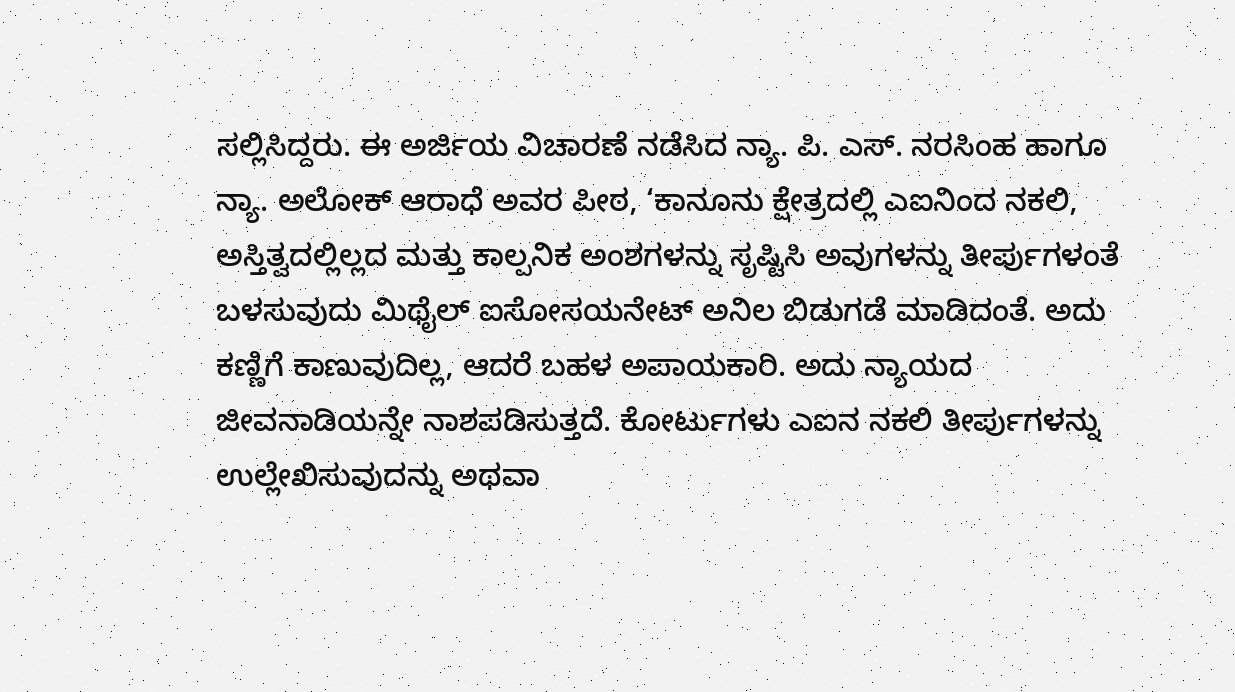ಸಲ್ಲಿಸಿದ್ದರು. ಈ ಅರ್ಜಿಯ ವಿಚಾರಣೆ ನಡೆಸಿದ ನ್ಯಾ. ಪಿ. ಎಸ್. ನರಸಿಂಹ ಹಾಗೂ ನ್ಯಾ. ಅಲೋಕ್ ಆರಾಧೆ ಅವರ ಪೀಠ, ‘ಕಾನೂನು ಕ್ಷೇತ್ರದಲ್ಲಿ ಎಐನಿಂದ ನಕಲಿ, ಅಸ್ತಿತ್ವದಲ್ಲಿಲ್ಲದ ಮತ್ತು ಕಾಲ್ಪನಿಕ ಅಂಶಗಳನ್ನು ಸೃಷ್ಟಿಸಿ ಅವುಗಳನ್ನು ತೀರ್ಪುಗಳಂತೆ ಬಳಸುವುದು ಮಿಥೈಲ್ ಐಸೋಸಯನೇಟ್ ಅನಿಲ ಬಿಡುಗಡೆ ಮಾಡಿದಂತೆ. ಅದು ಕಣ್ಣಿಗೆ ಕಾಣುವುದಿಲ್ಲ, ಆದರೆ ಬಹಳ ಅಪಾಯಕಾರಿ. ಅದು ನ್ಯಾಯದ ಜೀವನಾಡಿಯನ್ನೇ ನಾಶಪಡಿಸುತ್ತದೆ. ಕೋರ್ಟುಗಳು ಎಐನ ನಕಲಿ ತೀರ್ಪುಗಳನ್ನು ಉಲ್ಲೇಖಿಸುವುದನ್ನು ಅಥವಾ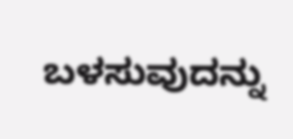ಬಳಸುವುದನ್ನು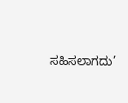ಸಹಿಸಲಾಗದು’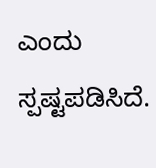ಎಂದು ಸ್ಪಷ್ಟಪಡಿಸಿದೆ.